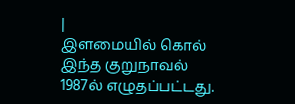|
இளமையில் கொல்
இந்த குறுநாவல் 1987ல் எழுதப்பட்டது.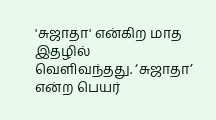'சுஜாதா' என்கிற மாத இதழில்
வெளிவந்தது. ‘சுஜாதா’ என்ற பெயர்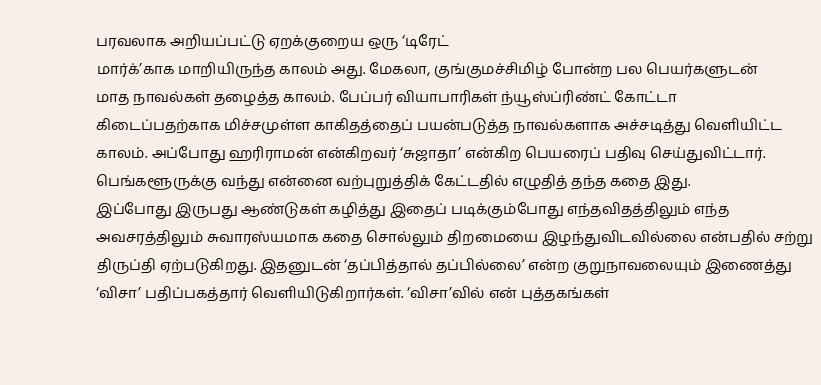பரவலாக அறியப்பட்டு ஏறக்குறைய ஒரு ‘டிரேட்
மார்க்’காக மாறியிருந்த காலம் அது. மேகலா, குங்குமச்சிமிழ் போன்ற பல பெயர்களுடன்
மாத நாவல்கள் தழைத்த காலம். பேப்பர் வியாபாரிகள் ந்யூஸ்ப்ரிண்ட் கோட்டா
கிடைப்பதற்காக மிச்சமுள்ள காகிதத்தைப் பயன்படுத்த நாவல்களாக அச்சடித்து வெளியிட்ட
காலம். அப்போது ஹரிராமன் என்கிறவர் ‘சுஜாதா’ என்கிற பெயரைப் பதிவு செய்துவிட்டார்.
பெங்களூருக்கு வந்து என்னை வற்புறுத்திக் கேட்டதில் எழுதித் தந்த கதை இது.
இப்போது இருபது ஆண்டுகள் கழித்து இதைப் படிக்கும்போது எந்தவிதத்திலும் எந்த
அவசரத்திலும் சுவாரஸ்யமாக கதை சொல்லும் திறமையை இழந்துவிடவில்லை என்பதில் சற்று
திருப்தி ஏற்படுகிறது. இதனுடன் ‘தப்பித்தால் தப்பில்லை’ என்ற குறுநாவலையும் இணைத்து
‘விசா’ பதிப்பகத்தார் வெளியிடுகிறார்கள். ‘விசா’வில் என் புத்தகங்கள்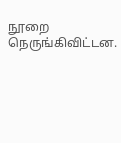நூறை
நெருங்கிவிட்டன.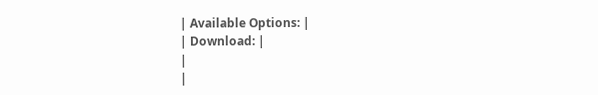| Available Options: |
| Download: |
|
|